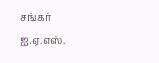சங்கர் ஐ.ஏ.எஸ்.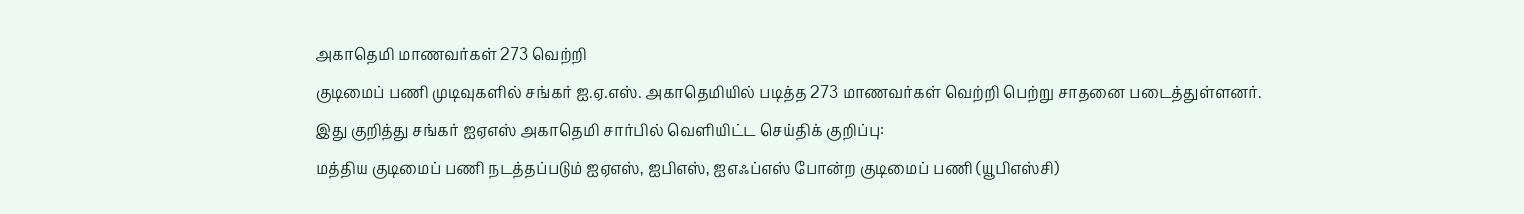அகாதெமி மாணவர்கள் 273 வெற்றி
குடிமைப் பணி முடிவுகளில் சங்கர் ஐ.ஏ.எஸ். அகாதெமியில் படித்த 273 மாணவர்கள் வெற்றி பெற்று சாதனை படைத்துள்ளனர்.
இது குறித்து சங்கர் ஐஏஎஸ் அகாதெமி சார்பில் வெளியிட்ட செய்திக் குறிப்பு:
மத்திய குடிமைப் பணி நடத்தப்படும் ஐஏஎஸ், ஐபிஎஸ், ஐஎஃப்எஸ் போன்ற குடிமைப் பணி (யூபிஎஸ்சி)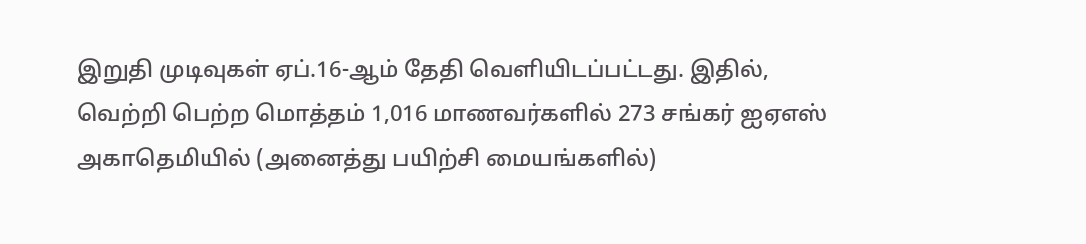இறுதி முடிவுகள் ஏப்.16-ஆம் தேதி வெளியிடப்பட்டது. இதில், வெற்றி பெற்ற மொத்தம் 1,016 மாணவர்களில் 273 சங்கர் ஐஏஎஸ் அகாதெமியில் (அனைத்து பயிற்சி மையங்களில்)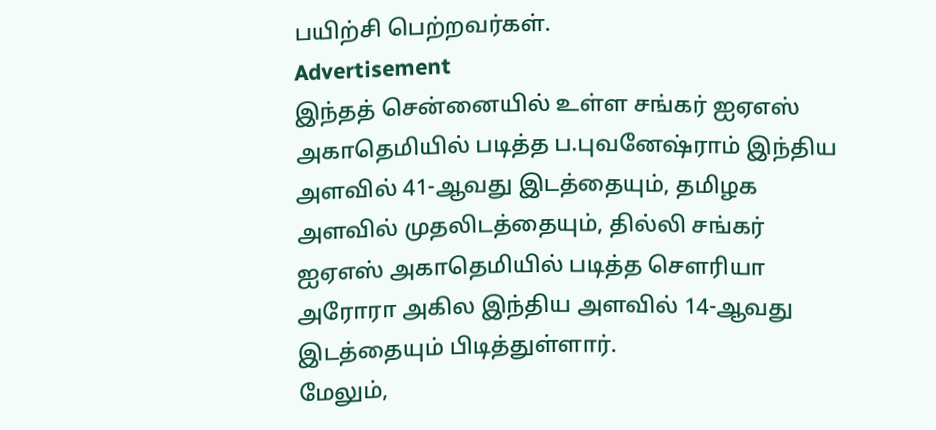பயிற்சி பெற்றவர்கள்.
Advertisement
இந்தத் சென்னையில் உள்ள சங்கர் ஐஏஎஸ் அகாதெமியில் படித்த ப.புவனேஷ்ராம் இந்திய அளவில் 41-ஆவது இடத்தையும், தமிழக அளவில் முதலிடத்தையும், தில்லி சங்கர் ஐஏஎஸ் அகாதெமியில் படித்த செளரியா அரோரா அகில இந்திய அளவில் 14-ஆவது இடத்தையும் பிடித்துள்ளார்.
மேலும்,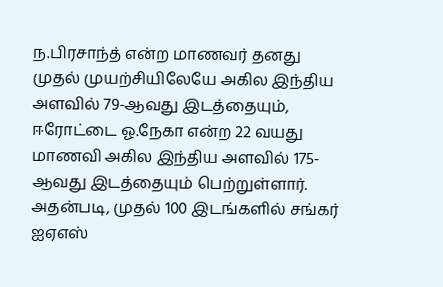ந.பிரசாந்த் என்ற மாணவர் தனது முதல் முயற்சியிலேயே அகில இந்திய அளவில் 79-ஆவது இடத்தையும், ஈரோட்டை ஓ.நேகா என்ற 22 வயது மாணவி அகில இந்திய அளவில் 175-ஆவது இடத்தையும் பெற்றுள்ளார்.
அதன்படி, முதல் 100 இடங்களில் சங்கர் ஐஏஎஸ்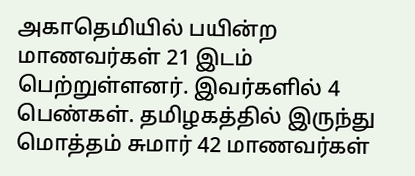அகாதெமியில் பயின்ற மாணவர்கள் 21 இடம் பெற்றுள்ளனர். இவர்களில் 4 பெண்கள். தமிழகத்தில் இருந்து மொத்தம் சுமார் 42 மாணவர்கள்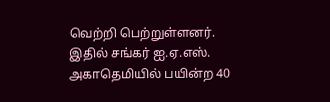வெற்றி பெற்றுள்ளனர். இதில் சங்கர் ஐ.ஏ.எஸ். அகாதெமியில் பயின்ற 40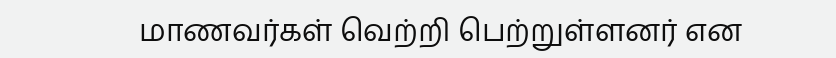மாணவர்கள் வெற்றி பெற்றுள்ளனர் என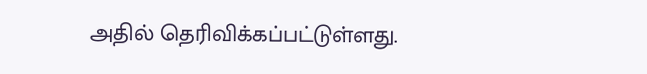அதில் தெரிவிக்கப்பட்டுள்ளது.